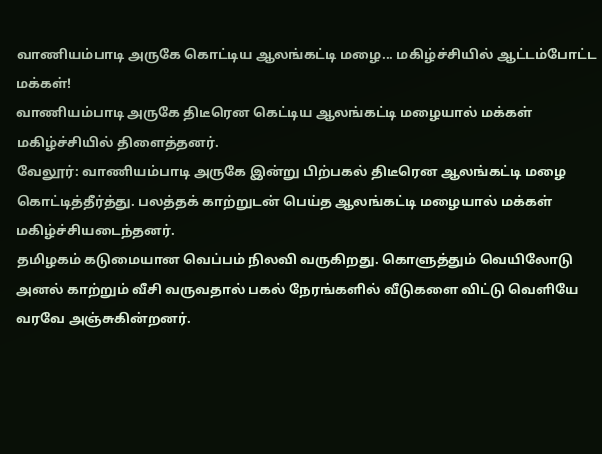வாணியம்பாடி அருகே கொட்டிய ஆலங்கட்டி மழை... மகிழ்ச்சியில் ஆட்டம்போட்ட மக்கள்!
வாணியம்பாடி அருகே திடீரென கெட்டிய ஆலங்கட்டி மழையால் மக்கள் மகிழ்ச்சியில் திளைத்தனர்.
வேலூர்: வாணியம்பாடி அருகே இன்று பிற்பகல் திடீரென ஆலங்கட்டி மழை கொட்டித்தீர்த்து. பலத்தக் காற்றுடன் பெய்த ஆலங்கட்டி மழையால் மக்கள் மகிழ்ச்சியடைந்தனர்.
தமிழகம் கடுமையான வெப்பம் நிலவி வருகிறது. கொளுத்தும் வெயிலோடு அனல் காற்றும் வீசி வருவதால் பகல் நேரங்களில் வீடுகளை விட்டு வெளியே வரவே அஞ்சுகின்றனர்.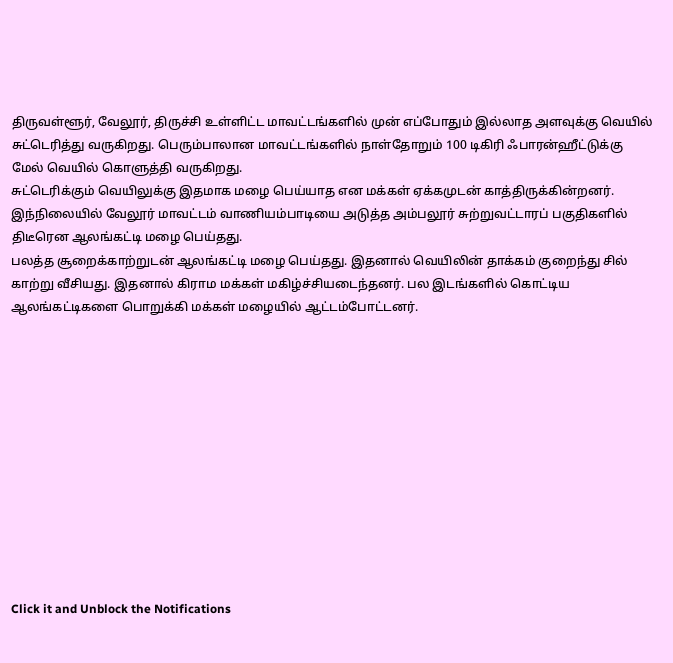திருவள்ளூர், வேலூர், திருச்சி உள்ளிட்ட மாவட்டங்களில் முன் எப்போதும் இல்லாத அளவுக்கு வெயில் சுட்டெரித்து வருகிறது. பெரும்பாலான மாவட்டங்களில் நாள்தோறும் 100 டிகிரி ஃபாரன்ஹீட்டுக்கு மேல் வெயில் கொளுத்தி வருகிறது.
சுட்டெரிக்கும் வெயிலுக்கு இதமாக மழை பெய்யாத என மக்கள் ஏக்கமுடன் காத்திருக்கின்றனர். இந்நிலையில் வேலூர் மாவட்டம் வாணியம்பாடியை அடுத்த அம்பலூர் சுற்றுவட்டாரப் பகுதிகளில் திடீரென ஆலங்கட்டி மழை பெய்தது.
பலத்த சூறைக்காற்றுடன் ஆலங்கட்டி மழை பெய்தது. இதனால் வெயிலின் தாக்கம் குறைந்து சில் காற்று வீசியது. இதனால் கிராம மக்கள் மகிழ்ச்சியடைந்தனர். பல இடங்களில் கொட்டிய ஆலங்கட்டிகளை பொறுக்கி மக்கள் மழையில் ஆட்டம்போட்டனர்.












Click it and Unblock the Notifications